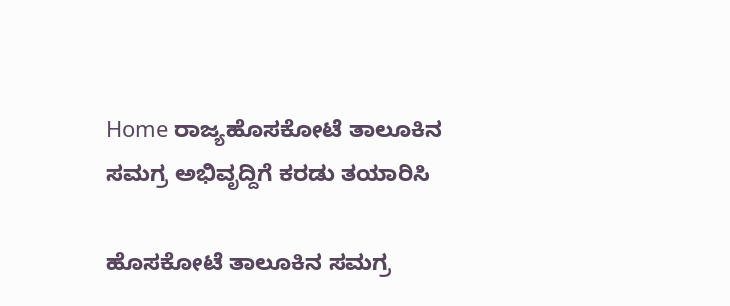Home ರಾಜ್ಯಹೊಸಕೋಟೆ ತಾಲೂಕಿನ ಸಮಗ್ರ ಅಭಿವೃದ್ದಿಗೆ ಕರಡು ತಯಾರಿಸಿ

ಹೊಸಕೋಟೆ ತಾಲೂಕಿನ ಸಮಗ್ರ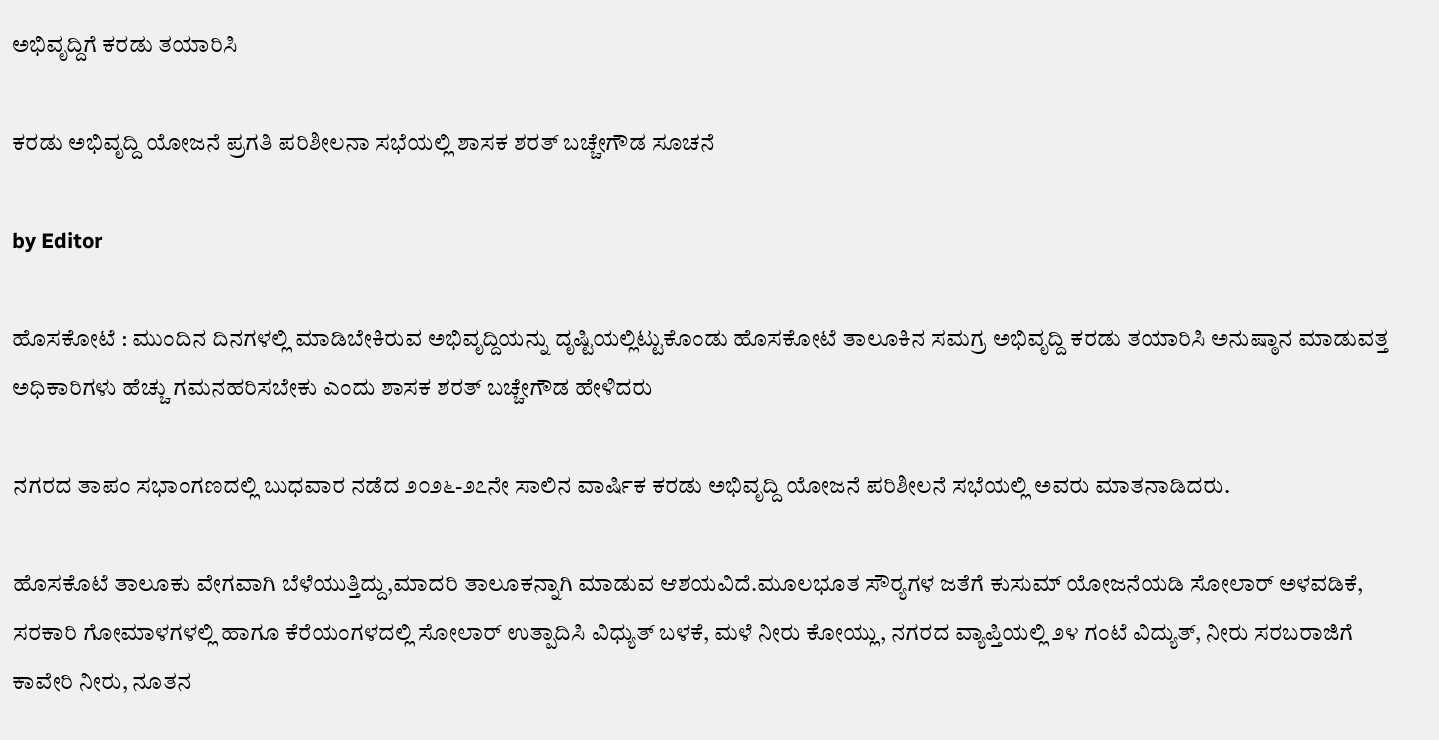ಅಭಿವೃದ್ದಿಗೆ ಕರಡು ತಯಾರಿಸಿ

ಕರಡು ಅಭಿವೃದ್ದಿ ಯೋಜನೆ ಪ್ರಗತಿ ಪರಿಶೀಲನಾ ಸಭೆಯಲ್ಲಿ ಶಾಸಕ ಶರತ್ ಬಚ್ಚೇಗೌಡ ಸೂಚನೆ

by Editor

ಹೊಸಕೋಟೆ : ಮುಂದಿನ ದಿನಗಳಲ್ಲಿ ಮಾಡಿಬೇಕಿರುವ ಅಭಿವೃದ್ದಿಯನ್ನು ದೃಷ್ಟಿಯಲ್ಲಿಟ್ಟುಕೊಂಡು ಹೊಸಕೋಟೆ ತಾಲೂಕಿನ ಸಮಗ್ರ ಅಭಿವೃದ್ದಿ ಕರಡು ತಯಾರಿಸಿ ಅನುಷ್ಠಾನ ಮಾಡುವತ್ತ ಅಧಿಕಾರಿಗಳು ಹೆಚ್ಚು ಗಮನಹರಿಸಬೇಕು ಎಂದು ಶಾಸಕ ಶರತ್ ಬಚ್ಚೇಗೌಡ ಹೇಳಿದರು

ನಗರದ ತಾಪಂ ಸಭಾಂಗಣದಲ್ಲಿ ಬುಧವಾರ ನಡೆದ ೨೦೨೬-೨೭ನೇ ಸಾಲಿನ ವಾರ್ಷಿಕ ಕರಡು ಅಭಿವೃದ್ದಿ ಯೋಜನೆ ಪರಿಶೀಲನೆ ಸಭೆಯಲ್ಲಿ ಅವರು ಮಾತನಾಡಿದರು.

ಹೊಸಕೊಟೆ ತಾಲೂಕು ವೇಗವಾಗಿ ಬೆಳೆಯುತ್ತಿದ್ದು,ಮಾದರಿ ತಾಲೂಕನ್ನಾಗಿ ಮಾಡುವ ಆಶಯವಿದೆ.ಮೂಲಭೂತ ಸೌರ‍್ಯಗಳ ಜತೆಗೆ ಕುಸುಮ್ ಯೋಜನೆಯಡಿ ಸೋಲಾರ್ ಅಳವಡಿಕೆ, ಸರಕಾರಿ ಗೋಮಾಳಗಳಲ್ಲಿ ಹಾಗೂ ಕೆರೆಯಂಗಳದಲ್ಲಿ ಸೋಲಾರ್ ಉತ್ಪಾದಿಸಿ ವಿಧ್ಯುತ್ ಬಳಕೆ, ಮಳೆ ನೀರು ಕೋಯ್ಲು, ನಗರದ ವ್ಯಾಪ್ತಿಯಲ್ಲಿ ೨೪ ಗಂಟೆ ವಿದ್ಯುತ್, ನೀರು ಸರಬರಾಜಿಗೆ ಕಾವೇರಿ ನೀರು, ನೂತನ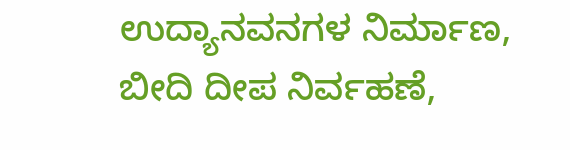ಉದ್ಯಾನವನಗಳ ನಿರ್ಮಾಣ, ಬೀದಿ ದೀಪ ನಿರ್ವಹಣೆ,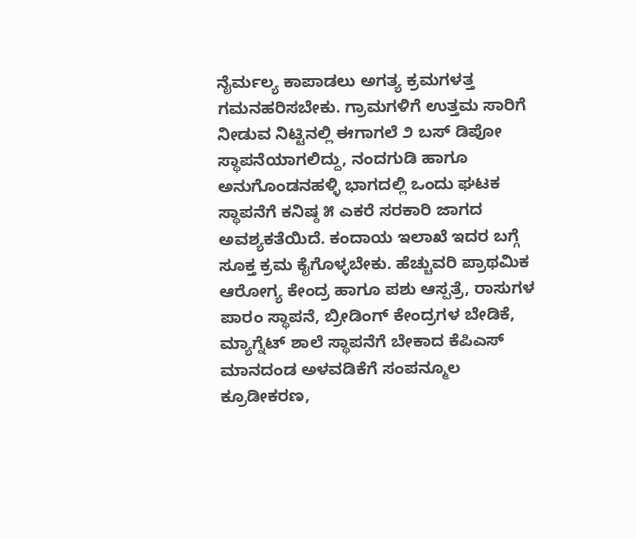ನೈರ್ಮಲ್ಯ ಕಾಪಾಡಲು ಅಗತ್ಯ ಕ್ರಮಗಳತ್ತ ಗಮನಹರಿಸಬೇಕು. ಗ್ರಾಮಗಳಿಗೆ ಉತ್ತಮ ಸಾರಿಗೆ ನೀಡುವ ನಿಟ್ಟಿನಲ್ಲಿ ಈಗಾಗಲೆ ೨ ಬಸ್ ಡಿಪೋ ಸ್ಥಾಪನೆಯಾಗಲಿದ್ದು, ನಂದಗುಡಿ ಹಾಗೂ ಅನುಗೊಂಡನಹಳ್ಳಿ ಭಾಗದಲ್ಲಿ ಒಂದು ಘಟಕ ಸ್ಥಾಪನೆಗೆ ಕನಿಷ್ಠ ೫ ಎಕರೆ ಸರಕಾರಿ ಜಾಗದ ಅವಶ್ಯಕತೆಯಿದೆ. ಕಂದಾಯ ಇಲಾಖೆ ಇದರ ಬಗ್ಗೆ ಸೂಕ್ತ ಕ್ರಮ ಕೈಗೊಳ್ಳಬೇಕು. ಹೆಚ್ಚುವರಿ ಪ್ರಾಥಮಿಕ ಆರೋಗ್ಯ ಕೇಂದ್ರ ಹಾಗೂ ಪಶು ಆಸ್ಪತ್ರೆ, ರಾಸುಗಳ ಪಾರಂ ಸ್ಥಾಪನೆ, ಬ್ರೀಡಿಂಗ್ ಕೇಂದ್ರಗಳ ಬೇಡಿಕೆ, ಮ್ಯಾಗ್ನೆಟ್ ಶಾಲೆ ಸ್ಥಾಪನೆಗೆ ಬೇಕಾದ ಕೆಪಿಎಸ್ ಮಾನದಂಡ ಅಳವಡಿಕೆಗೆ ಸಂಪನ್ಮೂಲ ಕ್ರೂಡೀಕರಣ,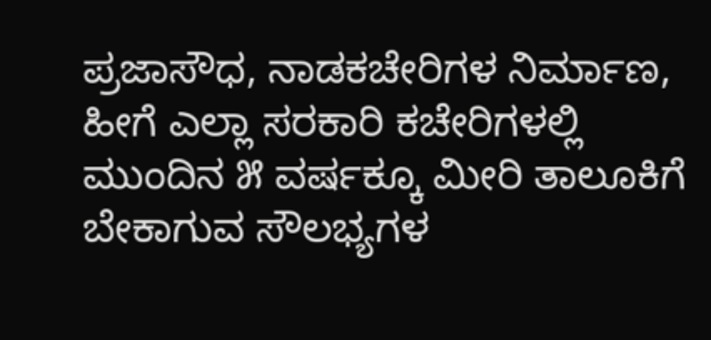ಪ್ರಜಾಸೌಧ, ನಾಡಕಚೇರಿಗಳ ನಿರ್ಮಾಣ, ಹೀಗೆ ಎಲ್ಲಾ ಸರಕಾರಿ ಕಚೇರಿಗಳಲ್ಲಿ ಮುಂದಿನ ೫ ವರ್ಷಕ್ಕೂ ಮೀರಿ ತಾಲೂಕಿಗೆ ಬೇಕಾಗುವ ಸೌಲಭ್ಯಗಳ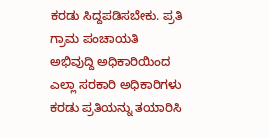ಕರಡು ಸಿದ್ದಪಡಿಸಬೇಕು. ಪ್ರತಿ ಗ್ರಾಮ ಪಂಚಾಯತಿ ಅಭಿವುದ್ದಿ ಅಧಿಕಾರಿಯಿಂದ ಎಲ್ಲಾ ಸರಕಾರಿ ಅಧಿಕಾರಿಗಳು ಕರಡು ಪ್ರತಿಯನ್ನು ತಯಾರಿಸಿ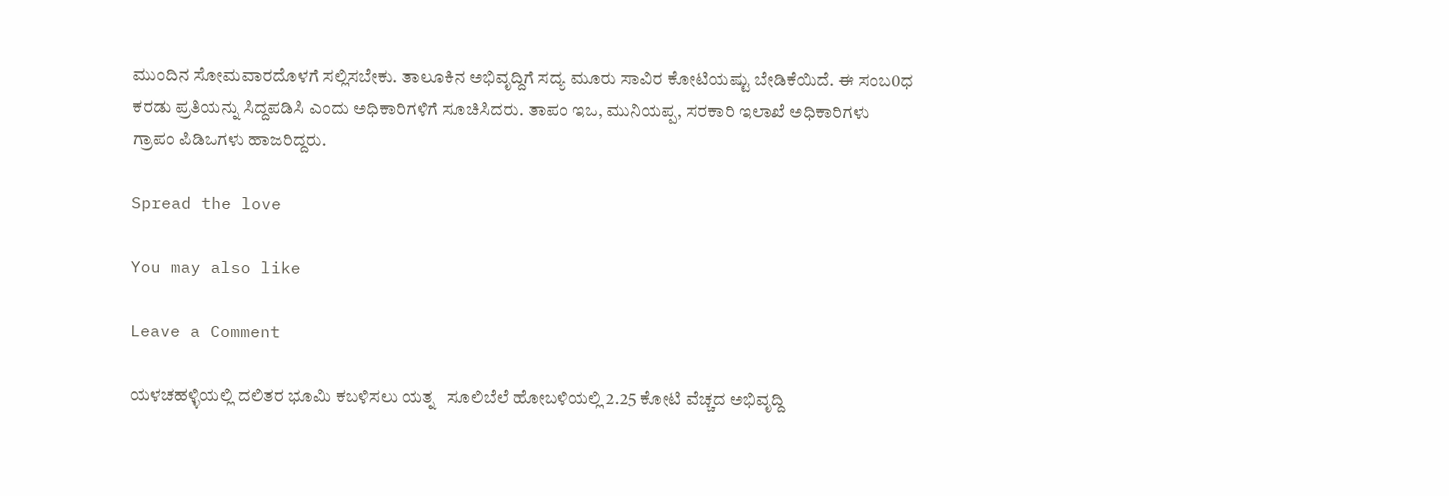ಮುಂದಿನ ಸೋಮವಾರದೊಳಗೆ ಸಲ್ಲಿಸಬೇಕು. ತಾಲೂಕಿನ ಅಭಿವೃದ್ದಿಗೆ ಸದ್ಯ ಮೂರು ಸಾವಿರ ಕೋಟಿಯಷ್ಟು ಬೇಡಿಕೆಯಿದೆ. ಈ ಸಂಬ0ಧ ಕರಡು ಪ್ರತಿಯನ್ನು ಸಿದ್ದಪಡಿಸಿ ಎಂದು ಅಧಿಕಾರಿಗಳಿಗೆ ಸೂಚಿಸಿದರು. ತಾಪಂ ಇಒ, ಮುನಿಯಪ್ಪ, ಸರಕಾರಿ ಇಲಾಖೆ ಅಧಿಕಾರಿಗಳು ಗ್ರಾಪಂ ಪಿಡಿಒಗಳು ಹಾಜರಿದ್ದರು.

Spread the love

You may also like

Leave a Comment

ಯಳಚಹಳ್ಳಿಯಲ್ಲಿ ದಲಿತರ ಭೂಮಿ ಕಬಳಿಸಲು ಯತ್ನ   ಸೂಲಿಬೆಲೆ ಹೋಬಳಿಯಲ್ಲಿ 2.25 ಕೋಟಿ ವೆಚ್ಚದ ಅಭಿವೃದ್ದಿ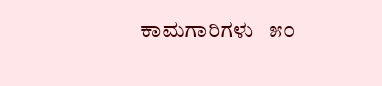ಕಾಮಗಾರಿಗಳು   ೫೦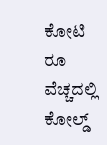ಕೋಟಿ ರೂ ವೆಚ್ಚದಲ್ಲಿ ಕೋಲ್ಡ್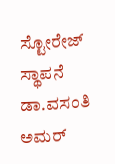ಸ್ಟೋರೇಜ್ ಸ್ಥಾಪನೆ   ಡಾ.ವಸಂತಿ ಅಮರ್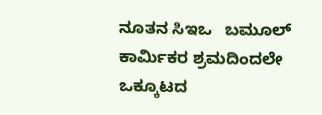ನೂತನ ಸಿಇಒ   ಬಮೂಲ್ ಕಾರ್ಮಿಕರ ಶ್ರಮದಿಂದಲೇ ಒಕ್ಕೂಟದ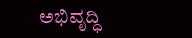ಅಭಿವೃದ್ಧಿ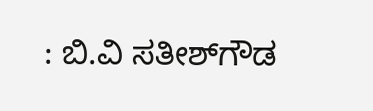: ಬಿ.ವಿ ಸತೀಶ್‌ಗೌಡ